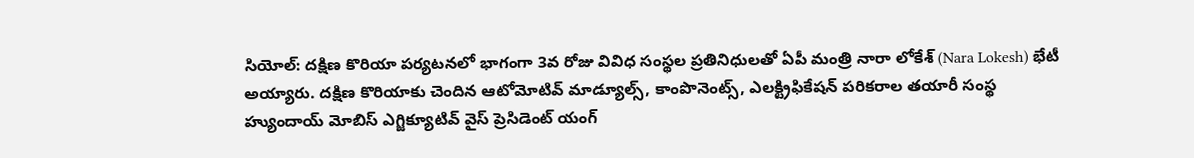సియోల్: దక్షిణ కొరియా పర్యటనలో భాగంగా 3వ రోజు వివిధ సంస్థల ప్రతినిధులతో ఏపీ మంత్రి నారా లోకేశ్ (Nara Lokesh) భేటీ అయ్యారు. దక్షిణ కొరియాకు చెందిన ఆటోమోటివ్ మాడ్యూల్స్, కాంపొనెంట్స్, ఎలక్ట్రిఫికేషన్ పరికరాల తయారీ సంస్థ హ్యుందాయ్ మోబిస్ ఎగ్జిక్యూటివ్ వైస్ ప్రెసిడెంట్ యంగ్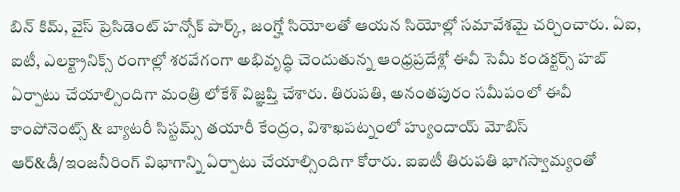బిన్ కిమ్, వైస్ ప్రెసిడెంట్ హన్సోక్ పార్క్, జంగ్హో సియోలతో ఆయన సియోల్లో సమావేశమై చర్చించారు. ఏఐ, ఐటీ, ఎలక్ట్రానిక్స్ రంగాల్లో శరవేగంగా అభివృద్ధి చెందుతున్న ఆంధ్రప్రదేశ్లో ఈవీ సెమీ కండక్టర్స్ హబ్ ఏర్పాటు చేయాల్సిందిగా మంత్రి లోకేశ్ విజ్ఞప్తి చేశారు. తిరుపతి, అనంతపురం సమీపంలో ఈవీ కాంపోనెంట్స్ & బ్యాటరీ సిస్టమ్స్ తయారీ కేంద్రం, విశాఖపట్నంలో హ్యుందాయ్ మోబిస్ ఆర్&డీ/ఇంజనీరింగ్ విభాగాన్ని ఏర్పాటు చేయాల్సిందిగా కోరారు. ఐఐటీ తిరుపతి భాగస్వామ్యంతో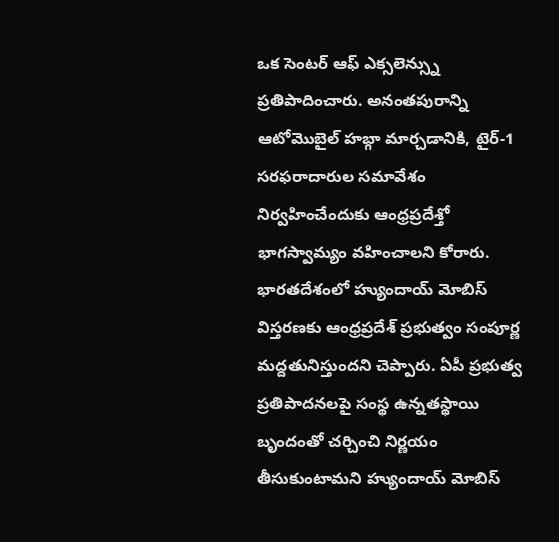ఒక సెంటర్ ఆఫ్ ఎక్సలెన్స్ను ప్రతిపాదించారు. అనంతపురాన్ని ఆటోమొబైల్ హబ్గా మార్చడానికి, టైర్-1 సరఫరాదారుల సమావేశం నిర్వహించేందుకు ఆంధ్రప్రదేశ్తో భాగస్వామ్యం వహించాలని కోరారు. భారతదేశంలో హ్యుందాయ్ మోబిస్ విస్తరణకు ఆంధ్రప్రదేశ్ ప్రభుత్వం సంపూర్ణ మద్దతునిస్తుందని చెప్పారు. ఏపీ ప్రభుత్వ ప్రతిపాదనలపై సంస్థ ఉన్నతస్థాయి బృందంతో చర్చించి నిర్ణయం తీసుకుంటామని హ్యుందాయ్ మోబిస్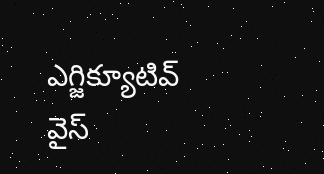ఎగ్జిక్యూటివ్ వైస్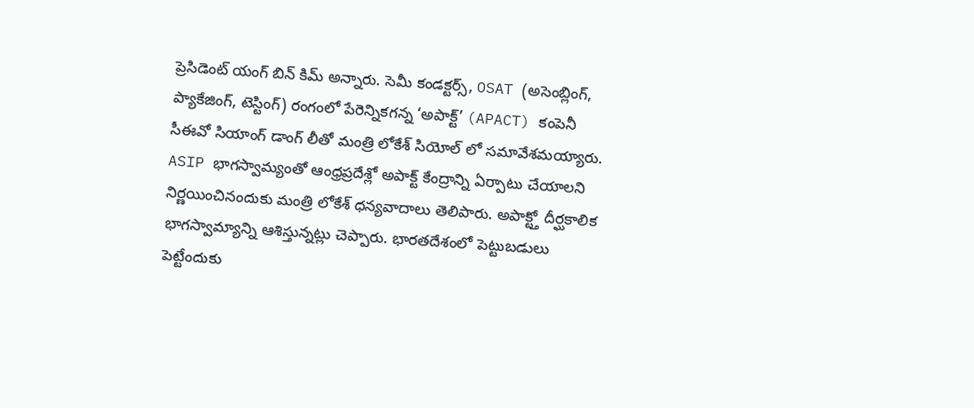ప్రెసిడెంట్ యంగ్ బిన్ కిమ్ అన్నారు. సెమీ కండక్టర్స్, OSAT (అసెంబ్లింగ్, ప్యాకేజింగ్, టెస్టింగ్) రంగంలో పేరెన్నికగన్న ‘అపాక్ట్’ (APACT) కంపెనీ సీఈవో సియాంగ్ డాంగ్ లీతో మంత్రి లోకేశ్ సియోల్ లో సమావేశమయ్యారు. ASIP భాగస్వామ్యంతో ఆంధ్రప్రదేశ్లో అపాక్ట్ కేంద్రాన్ని ఏర్పాటు చేయాలని నిర్ణయించినందుకు మంత్రి లోకేశ్ ధన్యవాదాలు తెలిపారు. అపాక్ట్తో దీర్ఘకాలిక భాగస్వామ్యాన్ని ఆశిస్తున్నట్లు చెప్పారు. భారతదేశంలో పెట్టుబడులు పెట్టేందుకు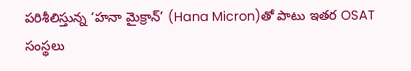పరిశీలిస్తున్న ‘హనా మైక్రాన్’ (Hana Micron)తో పాటు ఇతర OSAT సంస్థలు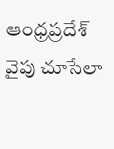ఆంధ్రప్రదేశ్ వైపు చూసేలా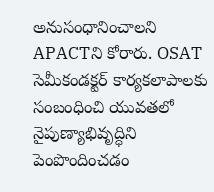అనుసంధానించాలని APACTని కోరారు. OSAT సెమీకండక్టర్ కార్యకలాపాలకు సంబంధించి యువతలో నైపుణ్యాభివృద్ధిని పెంపొందించడం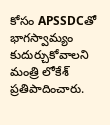కోసం APSSDCతో భాగస్వామ్యం కుదుర్చుకోవాలని మంత్రి లోకేశ్ ప్రతిపాదించారు.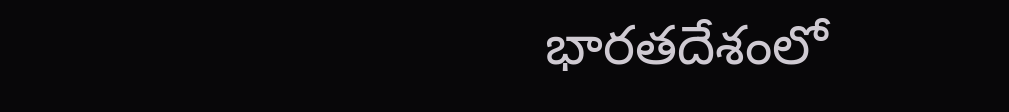భారతదేశంలో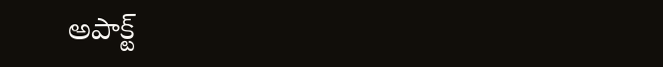అపాక్ట్